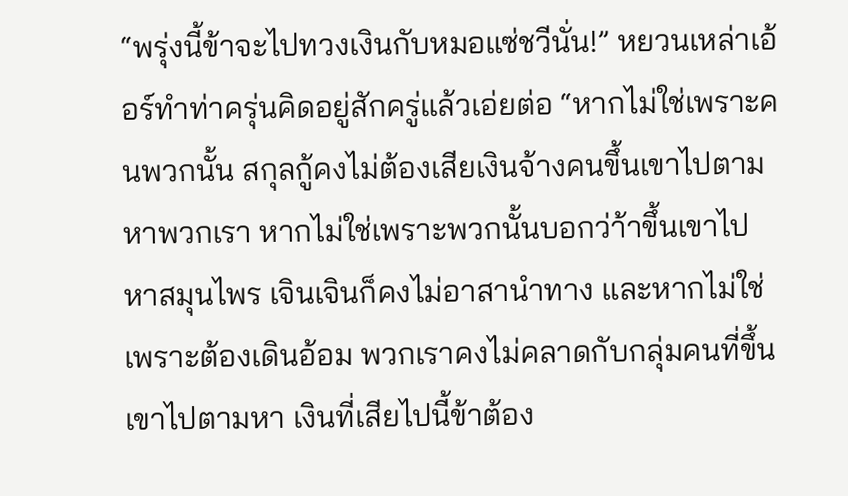“พรุ่งนี้ข้าจะไปทวงเงินกับหมอแซ่ชวีนั่น!” หยวนเหล่าเอ้อร์ทำท่าครุ่นคิดอยู่สักครู่แล้วเอ่ยต่อ “หากไม่ใช่เพราะคนพวกนั้น สกุลกู้คงไม่ต้องเสียเงินจ้างคนขึ้นเขาไปตามหาพวกเรา หากไม่ใช่เพราะพวกนั้นบอกว่า้าขึ้นเขาไปหาสมุนไพร เจินเจินก็คงไม่อาสานำทาง และหากไม่ใช่เพราะต้องเดินอ้อม พวกเราคงไม่คลาดกับกลุ่มคนที่ขึ้นเขาไปตามหา เงินที่เสียไปนี้ข้าต้อง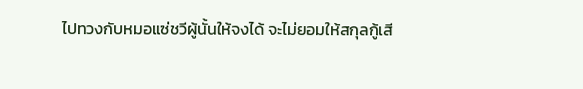ไปทวงกับหมอแซ่ชวีผู้นั้นให้จงได้ จะไม่ยอมให้สกุลกู้เสี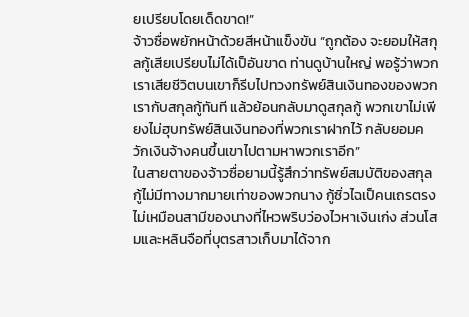ยเปรียบโดยเด็ดขาด!”
จ้าวซื่อพยักหน้าด้วยสีหน้าแข็งขัน “ถูกต้อง จะยอมให้สกุลกู้เสียเปรียบไม่ได้เป็อันขาด ท่านดูบ้านใหญ่ พอรู้ว่าพวกเราเสียชีวิตบนเขาก็รีบไปทวงทรัพย์สินเงินทองของพวกเรากับสกุลกู้ทันที แล้วย้อนกลับมาดูสกุลกู้ พวกเขาไม่เพียงไม่ฮุบทรัพย์สินเงินทองที่พวกเราฝากไว้ กลับยอมควักเงินจ้างคนขึ้นเขาไปตามหาพวกเราอีก”
ในสายตาของจ้าวซื่อยามนี้รู้สึกว่าทรัพย์สมบัติของสกุลกู้ไม่มีทางมากมายเท่าของพวกนาง กู้ซิ่วไฉเป็คนเถรตรง ไม่เหมือนสามีของนางที่ไหวพริบว่องไวหาเงินเก่ง ส่วนโสมและหลินจือที่บุตรสาวเก็บมาได้จาก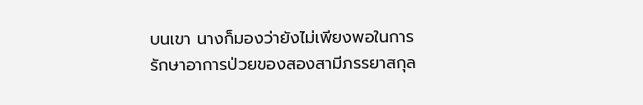บนเขา นางก็มองว่ายังไม่เพียงพอในการรักษาอาการป่วยของสองสามีภรรยาสกุล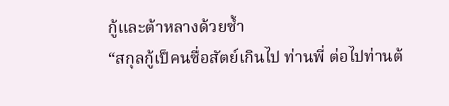กู้และต้าหลางด้วยซ้ำ
“สกุลกู้เป็คนซื่อสัตย์เกินไป ท่านพี่ ต่อไปท่านต้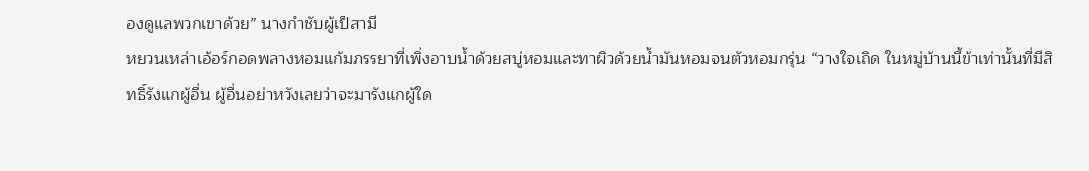องดูแลพวกเขาด้วย” นางกำชับผู้เป็สามี
หยวนเหล่าเอ้อร์กอดพลางหอมแก้มภรรยาที่เพิ่งอาบน้ำด้วยสบู่หอมและทาผิวด้วยน้ำมันหอมจนตัวหอมกรุ่น “วางใจเถิด ในหมู่บ้านนี้ข้าเท่านั้นที่มีสิทธิ์รังแกผู้อื่น ผู้อื่นอย่าหวังเลยว่าจะมารังแกผู้ใด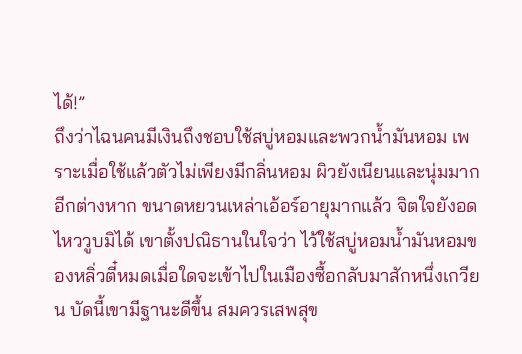ได้!”
ถึงว่าไฉนคนมีเงินถึงชอบใช้สบู่หอมและพวกน้ำมันหอม เพราะเมื่อใช้แล้วตัวไม่เพียงมีกลิ่นหอม ผิวยังเนียนและนุ่มมากอีกต่างหาก ขนาดหยวนเหล่าเอ้อร์อายุมากแล้ว จิตใจยังอดไหววูบมิได้ เขาตั้งปณิธานในใจว่า ไว้ใช้สบู่หอมน้ำมันหอมของหลิ่วตี๋หมดเมื่อใดจะเข้าไปในเมืองซื้อกลับมาสักหนึ่งเกวียน บัดนี้เขามีฐานะดีขึ้น สมควรเสพสุข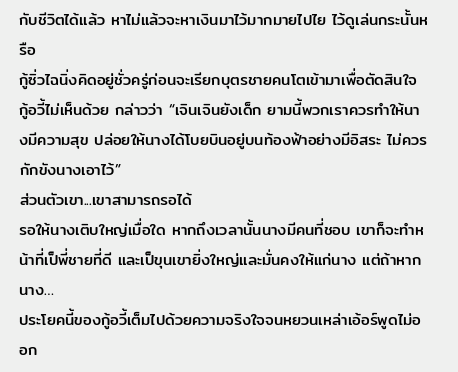กับชีวิตได้แล้ว หาไม่แล้วจะหาเงินมาไว้มากมายไปไย ไว้ดูเล่นกระนั้นหรือ
กู้ซิ่วไฉนิ่งคิดอยู่ชั่วครู่ก่อนจะเรียกบุตรชายคนโตเข้ามาเพื่อตัดสินใจ
กู้อวี้ไม่เห็นด้วย กล่าวว่า “เจินเจินยังเด็ก ยามนี้พวกเราควรทำให้นางมีความสุข ปล่อยให้นางได้โบยบินอยู่บนท้องฟ้าอย่างมีอิสระ ไม่ควรกักขังนางเอาไว้”
ส่วนตัวเขา...เขาสามารถรอได้
รอให้นางเติบใหญ่เมื่อใด หากถึงเวลานั้นนางมีคนที่ชอบ เขาก็จะทำหน้าที่เป็พี่ชายที่ดี และเป็ขุนเขายิ่งใหญ่และมั่นคงให้แก่นาง แต่ถ้าหากนาง…
ประโยคนี้ของกู้อวี้เต็มไปด้วยความจริงใจจนหยวนเหล่าเอ้อร์พูดไม่ออก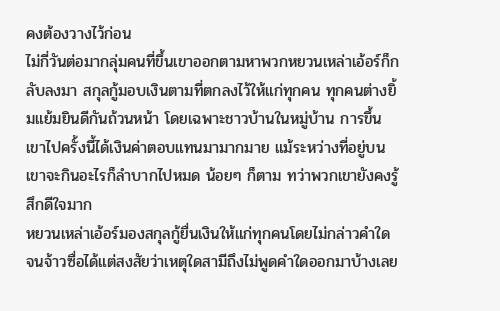คงต้องวางไว้ก่อน
ไม่กี่วันต่อมากลุ่มคนที่ขึ้นเขาออกตามหาพวกหยวนเหล่าเอ้อร์ก็กลับลงมา สกุลกู้มอบเงินตามที่ตกลงไว้ให้แก่ทุกคน ทุกคนต่างยิ้มแย้มยินดีกันถ้วนหน้า โดยเฉพาะชาวบ้านในหมู่บ้าน การขึ้นเขาไปครั้งนี้ได้เงินค่าตอบแทนมามากมาย แม้ระหว่างที่อยู่บนเขาจะกินอะไรก็ลำบากไปหมด น้อยๆ ก็ตาม ทว่าพวกเขายังคงรู้สึกดีใจมาก
หยวนเหล่าเอ้อร์มองสกุลกู้ยื่นเงินให้แก่ทุกคนโดยไม่กล่าวคำใด จนจ้าวซื่อได้แต่สงสัยว่าเหตุใดสามีถึงไม่พูดคำใดออกมาบ้างเลย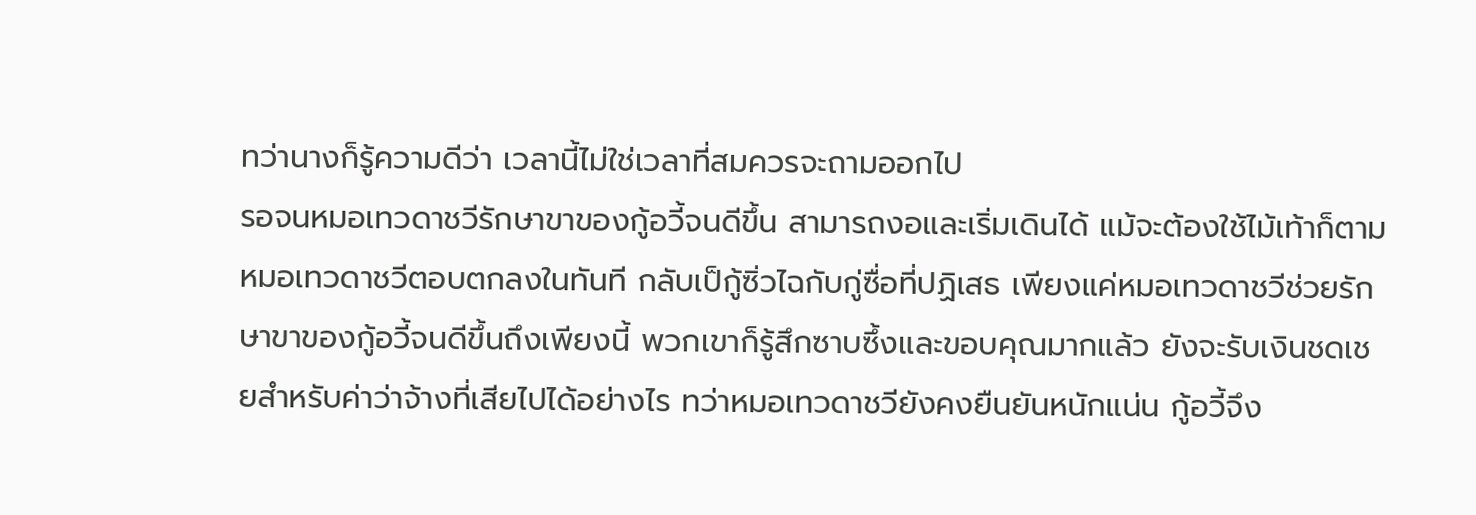ทว่านางก็รู้ความดีว่า เวลานี้ไม่ใช่เวลาที่สมควรจะถามออกไป
รอจนหมอเทวดาชวีรักษาขาของกู้อวี้จนดีขึ้น สามารถงอและเริ่มเดินได้ แม้จะต้องใช้ไม้เท้าก็ตาม
หมอเทวดาชวีตอบตกลงในทันที กลับเป็กู้ซิ่วไฉกับกู่ซื่อที่ปฏิเสธ เพียงแค่หมอเทวดาชวีช่วยรักษาขาของกู้อวี้จนดีขึ้นถึงเพียงนี้ พวกเขาก็รู้สึกซาบซึ้งและขอบคุณมากแล้ว ยังจะรับเงินชดเชยสำหรับค่าว่าจ้างที่เสียไปได้อย่างไร ทว่าหมอเทวดาชวียังคงยืนยันหนักแน่น กู้อวี้จึง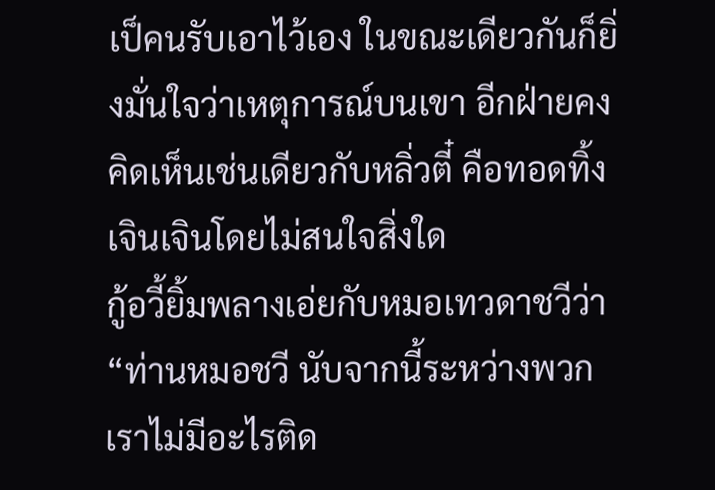เป็คนรับเอาไว้เอง ในขณะเดียวกันก็ยิ่งมั่นใจว่าเหตุการณ์บนเขา อีกฝ่ายคงคิดเห็นเช่นเดียวกับหลิ่วตี๋ คือทอดทิ้งเจินเจินโดยไม่สนใจสิ่งใด
กู้อวี้ยิ้มพลางเอ่ยกับหมอเทวดาชวีว่า “ท่านหมอชวี นับจากนี้ระหว่างพวกเราไม่มีอะไรติด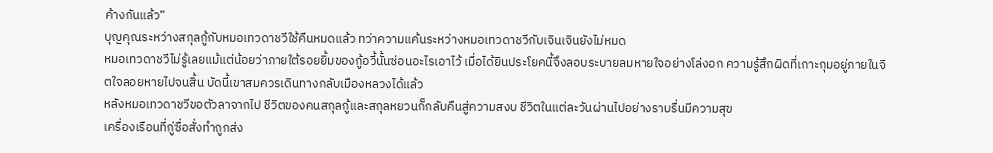ค้างกันแล้ว”
บุญคุณระหว่างสกุลกู้กับหมอเทวดาชวีใช้คืนหมดแล้ว ทว่าความแค้นระหว่างหมอเทวดาชวีกับเจินเจินยังไม่หมด
หมอเทวดาชวีไม่รู้เลยแม้แต่น้อยว่าภายใต้รอยยิ้มของกู้อวี้นั้นซ่อนอะไรเอาไว้ เมื่อได้ยินประโยคนี้จึงลอบระบายลมหายใจอย่างโล่งอก ความรู้สึกผิดที่เกาะกุมอยู่ภายในจิตใจลอยหายไปจนสิ้น บัดนี้เขาสมควรเดินทางกลับเมืองหลวงได้แล้ว
หลังหมอเทวดาชวีขอตัวลาจากไป ชีวิตของคนสกุลกู้และสกุลหยวนก็กลับคืนสู่ความสงบ ชีวิตในแต่ละวันผ่านไปอย่างราบรื่นมีความสุข
เครื่องเรือนที่กู่ซื่อสั่งทำถูกส่ง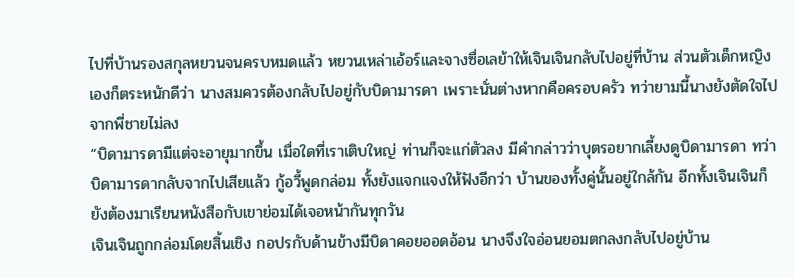ไปที่บ้านรองสกุลหยวนจนครบหมดแล้ว หยวนเหล่าเอ้อร์และจางซื่อเลย้าให้เจินเจินกลับไปอยู่ที่บ้าน ส่วนตัวเด็กหญิงเองก็ตระหนักดีว่า นางสมควรต้องกลับไปอยู่กับบิดามารดา เพราะนั่นต่างหากคือครอบครัว ทว่ายามนี้นางยังตัดใจไปจากพี่ชายไม่ลง
“บิดามารดามีแต่จะอายุมากขึ้น เมื่อใดที่เราเติบใหญ่ ท่านก็จะแก่ตัวลง มีคำกล่าวว่าบุตรอยากเลี้ยงดูบิดามารดา ทว่าบิดามารดากลับจากไปเสียแล้ว กู้อวี้พูดกล่อม ทั้งยังแจกแจงให้ฟังอีกว่า บ้านของทั้งคู่นั้นอยู่ใกล้กัน อีกทั้งเจินเจินก็ยังต้องมาเรียนหนังสือกับเขาย่อมได้เจอหน้ากันทุกวัน
เจินเจินถูกกล่อมโดยสิ้นเชิง กอปรกับด้านข้างมีบิดาคอยออดอ้อน นางจึงใจอ่อนยอมตกลงกลับไปอยู่บ้าน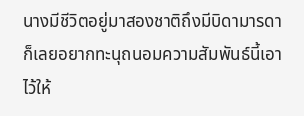นางมีชีวิตอยู่มาสองชาติถึงมีบิดามารดา ก็เลยอยากทะนุถนอมความสัมพันธ์นี้เอาไว้ให้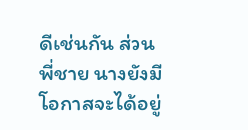ดีเช่นกัน ส่วนพี่ชาย นางยังมีโอกาสจะได้อยู่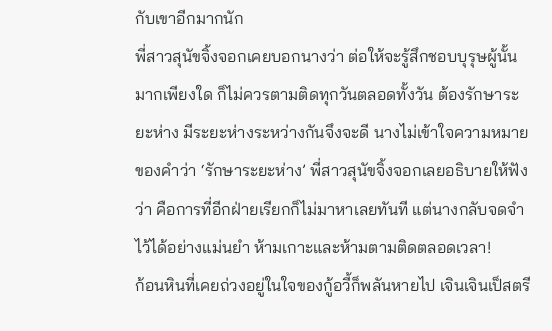กับเขาอีกมากนัก
พี่สาวสุนัขจิ้งจอกเคยบอกนางว่า ต่อให้จะรู้สึกชอบบุรุษผู้นั้นมากเพียงใด ก็ไม่ควรตามติดทุกวันตลอดทั้งวัน ต้องรักษาระยะห่าง มีระยะห่างระหว่างกันจึงจะดี นางไม่เข้าใจความหมายของคำว่า ‘รักษาระยะห่าง’ พี่สาวสุนัขจิ้งจอกเลยอธิบายให้ฟังว่า คือการที่อีกฝ่ายเรียกก็ไม่มาหาเลยทันที แต่นางกลับจดจำไว้ได้อย่างแม่นยำ ห้ามเกาะและห้ามตามติดตลอดเวลา!
ก้อนหินที่เคยถ่วงอยู่ในใจของกู้อวี้ก็พลันหายไป เจินเจินเป็สตรี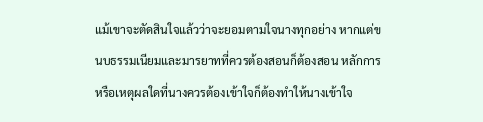แม้เขาจะตัดสินใจแล้วว่าจะยอมตามใจนางทุกอย่าง หากแต่ขนบธรรมเนียมและมารยาทที่ควรต้องสอนก็ต้องสอน หลักการหรือเหตุผลใดที่นางควรต้องเข้าใจก็ต้องทำให้นางเข้าใจ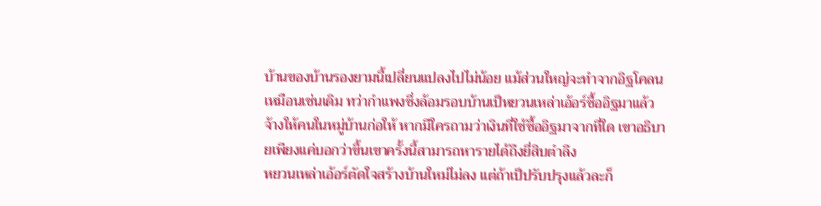บ้านของบ้านรองยามนี้เปลี่ยนแปลงไปไม่น้อย แม้ส่วนใหญ่จะทำจากอิฐโคลนเหมือนเช่นเดิม ทว่ากำแพงซึ่งล้อมรอบบ้านเป็หยวนเหล่าเอ้อร์ซื้ออิฐมาแล้วจ้างให้คนในหมู่บ้านก่อให้ หากมีใครถามว่าเงินที่ใช้ซื้ออิฐมาจากที่ใด เขาอธิบายเพียงแค่บอกว่าขึ้นเขาครั้งนี้สามารถหารายได้ถึงยี่สิบตำลึง
หยวนเหล่าเอ้อร์ตัดใจสร้างบ้านใหม่ไม่ลง แต่ถ้าเป็ปรับปรุงแล้วละก็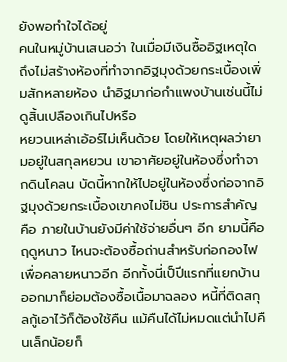ยังพอทำใจได้อยู่
คนในหมู่บ้านเสนอว่า ในเมื่อมีเงินซื้ออิฐเหตุใดถึงไม่สร้างห้องที่ทำจากอิฐมุงด้วยกระเบื้องเพิ่มสักหลายห้อง นำอิฐมาก่อกำแพงบ้านเช่นนี้ไม่ดูสิ้นเปลืองเกินไปหรือ
หยวนเหล่าเอ้อร์ไม่เห็นด้วย โดยให้เหตุผลว่ายามอยู่ในสกุลหยวน เขาอาศัยอยู่ในห้องซึ่งทำจากดินโคลน บัดนี้หากให้ไปอยู่ในห้องซึ่งก่อจากอิฐมุงด้วยกระเบื้องเขาคงไม่ชิน ประการสำคัญคือ ภายในบ้านยังมีค่าใช้จ่ายอื่นๆ อีก ยามนี้คือฤดูหนาว ไหนจะต้องซื้อถ่านสำหรับก่อกองไฟเพื่อคลายหนาวอีก อีกทั้งนี่เป็ปีแรกที่แยกบ้านออกมาก็ย่อมต้องซื้อเนื้อมาฉลอง หนี้ที่ติดสกุลกู้เอาไว้ก็ต้องใช้คืน แม้คืนได้ไม่หมดแต่นำไปคืนเล็กน้อยก็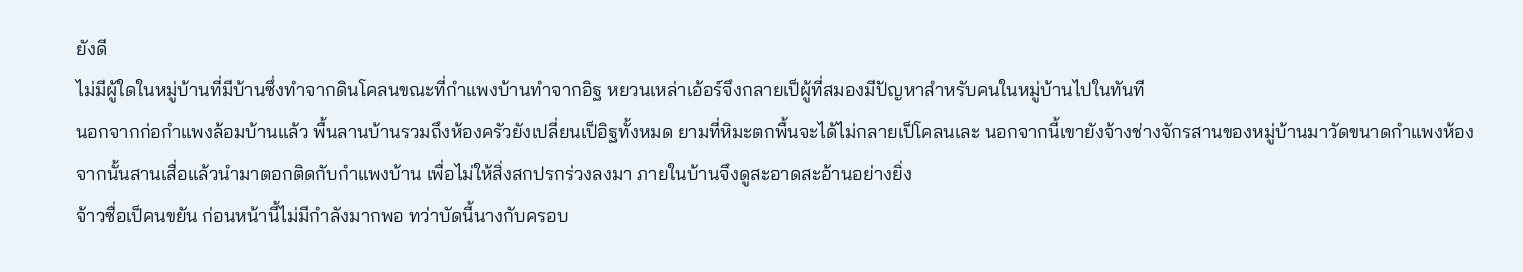ยังดี
ไม่มีผู้ใดในหมู่บ้านที่มีบ้านซึ่งทำจากดินโคลนขณะที่กำแพงบ้านทำจากอิฐ หยวนเหล่าเอ้อร์จึงกลายเป็ผู้ที่สมองมีปัญหาสำหรับคนในหมู่บ้านไปในทันที
นอกจากก่อกำแพงล้อมบ้านแล้ว พื้นลานบ้านรวมถึงห้องครัวยังเปลี่ยนเป็อิฐทั้งหมด ยามที่หิมะตกพื้นจะได้ไม่กลายเป็โคลนเละ นอกจากนี้เขายังจ้างช่างจักรสานของหมู่บ้านมาวัดขนาดกำแพงห้อง จากนั้นสานเสื่อแล้วนำมาตอกติดกับกำแพงบ้าน เพื่อไม่ให้สิ่งสกปรกร่วงลงมา ภายในบ้านจึงดูสะอาดสะอ้านอย่างยิ่ง
จ้าวซื่อเป็คนขยัน ก่อนหน้านี้ไม่มีกำลังมากพอ ทว่าบัดนี้นางกับครอบ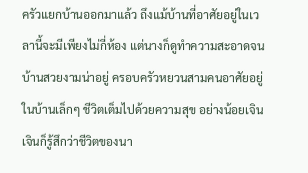ครัวแยกบ้านออกมาแล้ว ถึงแม้บ้านที่อาศัยอยู่ในเวลานี้จะมีเพียงไม่กี่ห้อง แต่นางก็ดูทำความสะอาดจนบ้านสวยงามน่าอยู่ ครอบครัวหยวนสามคนอาศัยอยู่ในบ้านเล็กๆ ชีวิตเต็มไปด้วยความสุข อย่างน้อยเจินเจินก็รู้สึกว่าชีวิตของนา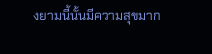งยามนี้นั้นมีความสุขมาก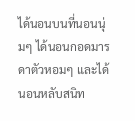ได้นอนบนที่นอนนุ่มๆ ได้นอนกอดมารดาตัวหอมๆ และได้นอนหลับสนิท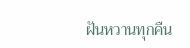ฝันหวานทุกคืน